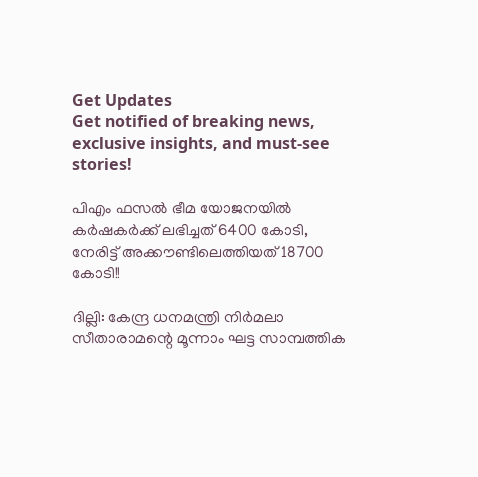Get Updates
Get notified of breaking news, exclusive insights, and must-see stories!

പിഎം ഫസല്‍ ഭീമ യോജനയില്‍ കര്‍ഷകര്‍ക്ക് ലഭിച്ചത് 6400 കോടി, നേരിട്ട് അക്കൗണ്ടിലെത്തിയത് 18700 കോടി!!

ദില്ലി: കേന്ദ്ര ധനമന്ത്രി നിര്‍മലാ സീതാരാമന്റെ മൂന്നാം ഘട്ട സാമ്പത്തിക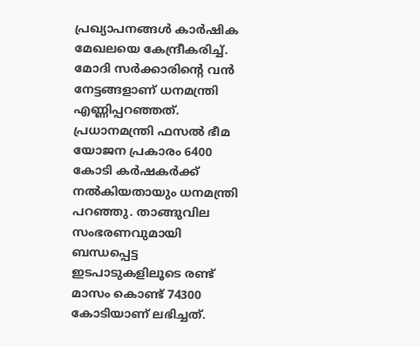പ്രഖ്യാപനങ്ങള്‍ കാര്‍ഷിക മേഖലയെ കേന്ദ്രീകരിച്ച്. മോദി സര്‍ക്കാരിന്റെ വന്‍ നേട്ടങ്ങളാണ് ധനമന്ത്രി എണ്ണിപ്പറഞ്ഞത്. പ്രധാനമന്ത്രി ഫസല്‍ ഭീമ യോജന പ്രകാരം 6400 കോടി കര്‍ഷകര്‍ക്ക് നല്‍കിയതായും ധനമന്ത്രി പറഞ്ഞു. താങ്ങുവില സംഭരണവുമായി ബന്ധപ്പെട്ട ഇടപാടുകളിലൂടെ രണ്ട് മാസം കൊണ്ട് 74300 കോടിയാണ് ലഭിച്ചത്.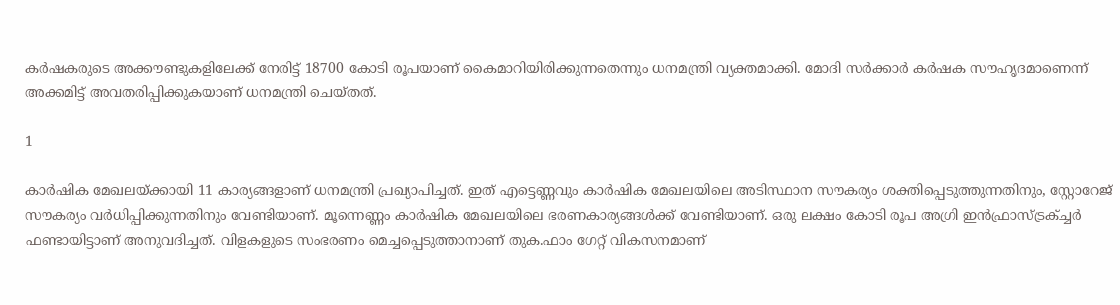കര്‍ഷകരുടെ അക്കൗണ്ടുകളിലേക്ക് നേരിട്ട് 18700 കോടി രൂപയാണ് കൈമാറിയിരിക്കുന്നതെന്നും ധനമന്ത്രി വ്യക്തമാക്കി. മോദി സര്‍ക്കാര്‍ കര്‍ഷക സൗഹൃദമാണെന്ന് അക്കമിട്ട് അവതരിപ്പിക്കുകയാണ് ധനമന്ത്രി ചെയ്തത്.

1

കാര്‍ഷിക മേഖലയ്ക്കായി 11 കാര്യങ്ങളാണ് ധനമന്ത്രി പ്രഖ്യാപിച്ചത്. ഇത് എട്ടെണ്ണവും കാര്‍ഷിക മേഖലയിലെ അടിസ്ഥാന സൗകര്യം ശക്തിപ്പെടുത്തുന്നതിനും, സ്റ്റോറേജ് സൗകര്യം വര്‍ധിപ്പിക്കുന്നതിനും വേണ്ടിയാണ്. മൂന്നെണ്ണം കാര്‍ഷിക മേഖലയിലെ ഭരണകാര്യങ്ങള്‍ക്ക് വേണ്ടിയാണ്. ഒരു ലക്ഷം കോടി രൂപ അഗ്രി ഇന്‍ഫ്രാസ്ട്രക്ച്ചര്‍ ഫണ്ടായിട്ടാണ് അനുവദിച്ചത്. വിളകളുടെ സംഭരണം മെച്ചപ്പെടുത്താനാണ് തുക.ഫാം ഗേറ്റ് വികസനമാണ്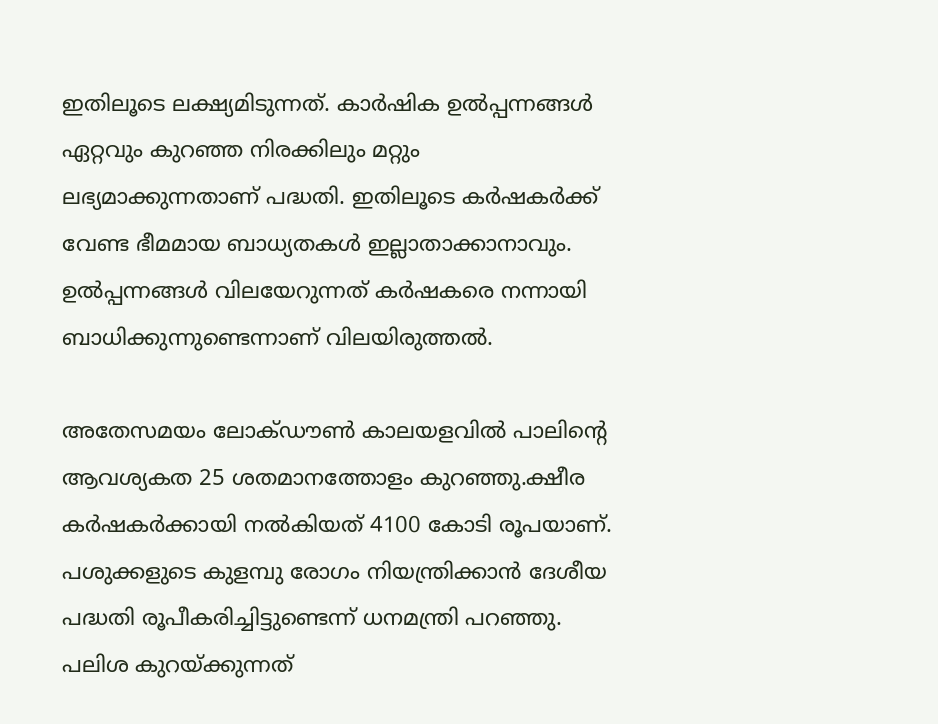ഇതിലൂടെ ലക്ഷ്യമിടുന്നത്. കാര്‍ഷിക ഉല്‍പ്പന്നങ്ങള്‍ ഏറ്റവും കുറഞ്ഞ നിരക്കിലും മറ്റും ലഭ്യമാക്കുന്നതാണ് പദ്ധതി. ഇതിലൂടെ കര്‍ഷകര്‍ക്ക് വേണ്ട ഭീമമായ ബാധ്യതകള്‍ ഇല്ലാതാക്കാനാവും. ഉല്‍പ്പന്നങ്ങള്‍ വിലയേറുന്നത് കര്‍ഷകരെ നന്നായി ബാധിക്കുന്നുണ്ടെന്നാണ് വിലയിരുത്തല്‍.

അതേസമയം ലോക്ഡൗണ്‍ കാലയളവില്‍ പാലിന്റെ ആവശ്യകത 25 ശതമാനത്തോളം കുറഞ്ഞു.ക്ഷീര കര്‍ഷകര്‍ക്കായി നല്‍കിയത് 4100 കോടി രൂപയാണ്. പശുക്കളുടെ കുളമ്പു രോഗം നിയന്ത്രിക്കാന്‍ ദേശീയ പദ്ധതി രൂപീകരിച്ചിട്ടുണ്ടെന്ന് ധനമന്ത്രി പറഞ്ഞു. പലിശ കുറയ്ക്കുന്നത്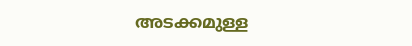അടക്കമുള്ള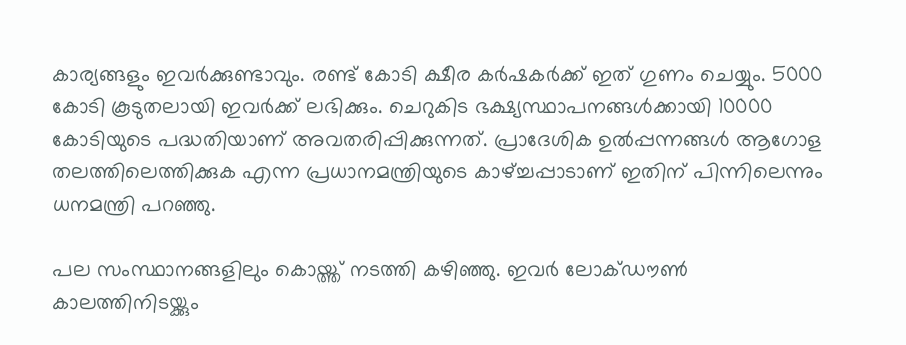കാര്യങ്ങളും ഇവര്‍ക്കുണ്ടാവും. രണ്ട് കോടി ക്ഷീര കര്‍ഷകര്‍ക്ക് ഇത് ഗുണം ചെയ്യും. 5000 കോടി കൂടുതലായി ഇവര്‍ക്ക് ലഭിക്കും. ചെറുകിട ഭക്ഷ്യസ്ഥാപനങ്ങള്‍ക്കായി 10000 കോടിയുടെ പദ്ധതിയാണ് അവതരിപ്പിക്കുന്നത്. പ്രാദേശിക ഉല്‍പ്പന്നങ്ങള്‍ ആഗോള തലത്തിലെത്തിക്കുക എന്ന പ്രധാനമന്ത്രിയുടെ കാഴ്ച്ചപ്പാടാണ് ഇതിന് പിന്നിലെന്നും ധനമന്ത്രി പറഞ്ഞു.

പല സംസ്ഥാനങ്ങളിലും കൊയ്ത്ത് നടത്തി കഴിഞ്ഞു. ഇവര്‍ ലോക്ഡൗണ്‍ കാലത്തിനിടയ്ക്കും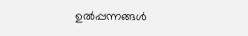ഉല്‍പ്പന്നങ്ങള്‍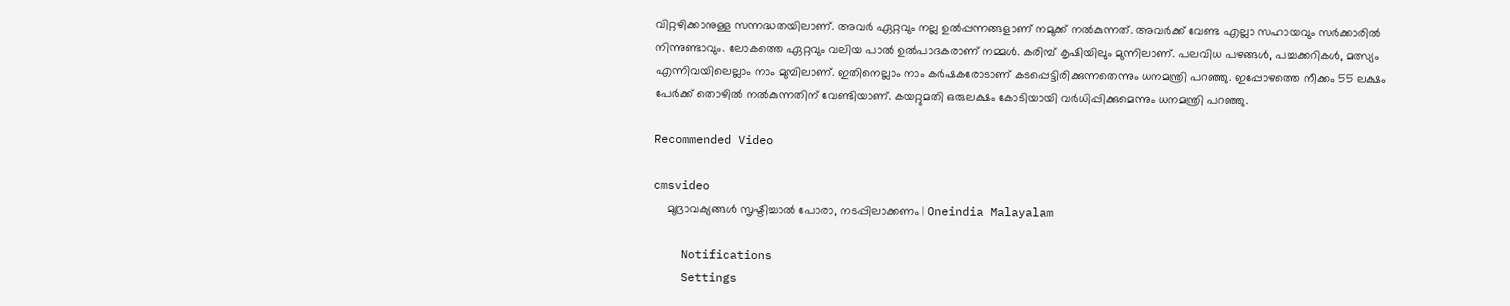വിറ്റഴിക്കാനുള്ള സന്നദ്ധതയിലാണ്. അവര്‍ ഏറ്റവും നല്ല ഉല്‍പ്പന്നങ്ങളാണ് നമുക്ക് നല്‍കുന്നത്. അവര്‍ക്ക് വേണ്ട എല്ലാ സഹായവും സര്‍ക്കാരില്‍ നിന്നുണ്ടാവും. ലോകത്തെ ഏറ്റവും വലിയ പാല്‍ ഉല്‍പാദകരാണ് നമ്മള്‍. കരിമ്പ് കൃഷിയിലും മുന്നിലാണ്. പലവിധ പഴങ്ങള്‍, പച്ചക്കറികള്‍, മത്സ്യം എന്നിവയിലെല്ലാം നാം മുമ്പിലാണ്. ഇതിനെല്ലാം നാം കര്‍ഷകരോടാണ് കടപ്പെട്ടിരിക്കുന്നതെന്നും ധനമന്ത്രി പറഞ്ഞു. ഇപ്പോഴത്തെ നീക്കം 55 ലക്ഷം പേര്‍ക്ക് തൊഴില്‍ നല്‍കുന്നതിന് വേണ്ടിയാണ്. കയറ്റുമതി ഒരുലക്ഷം കോടിയായി വര്‍ധിപ്പിക്കുമെന്നും ധനമന്ത്രി പറഞ്ഞു.

Recommended Video

cmsvideo
    മുദ്രാവക്യങ്ങള്‍ സൃഷ്ടിച്ചാൽ പോരാ, നടപ്പിലാക്കണം | Oneindia Malayalam

    Notifications
    Settings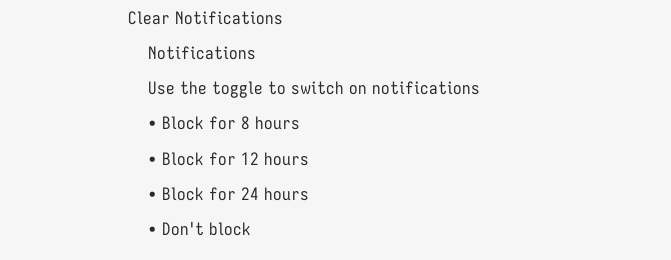Clear Notifications
    Notifications
    Use the toggle to switch on notifications
    • Block for 8 hours
    • Block for 12 hours
    • Block for 24 hours
    • Don't block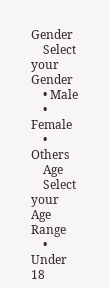Gender
    Select your Gender
    • Male
    • Female
    • Others
    Age
    Select your Age Range
    • Under 18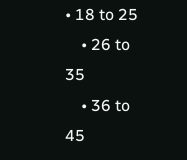• 18 to 25
    • 26 to 35
    • 36 to 45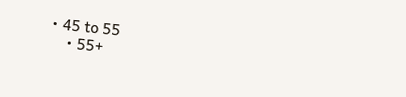• 45 to 55
    • 55+